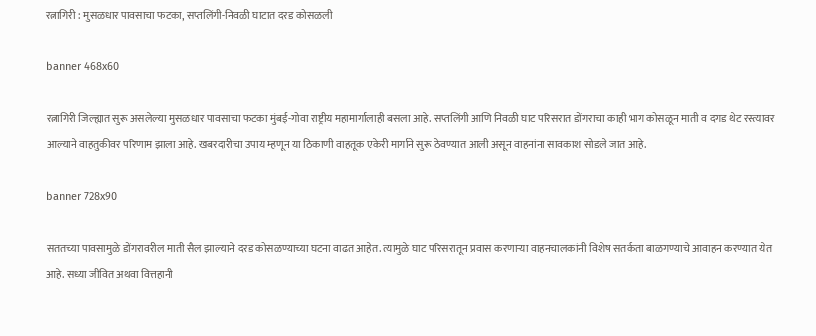रत्नागिरी : मुसळधार पावसाचा फटका, सप्तलिंगी-निवळी घाटात दरड कोसळली

banner 468x60

रत्नागिरी जिल्ह्यात सुरू असलेल्या मुसळधार पावसाचा फटका मुंबई-गोवा राष्ट्रीय महामार्गालाही बसला आहे. सप्तलिंगी आणि निवळी घाट परिसरात डोंगराचा काही भाग कोसळून माती व दगड थेट रस्त्यावर आल्याने वाहतुकीवर परिणाम झाला आहे. खबरदारीचा उपाय म्हणून या ठिकाणी वाहतूक एकेरी मार्गाने सुरू ठेवण्यात आली असून वाहनांना सावकाश सोडले जात आहे.

banner 728x90

सततच्या पावसामुळे डोंगरावरील माती सैल झाल्याने दरड कोसळण्याच्या घटना वाढत आहेत. त्यामुळे घाट परिसरातून प्रवास करणाऱ्या वाहनचालकांनी विशेष सतर्कता बाळगण्याचे आवाहन करण्यात येत आहे. सध्या जीवित अथवा वित्तहानी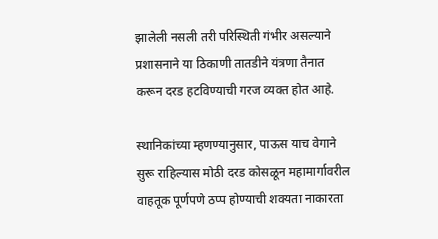झालेली नसली तरी परिस्थिती गंभीर असल्याने प्रशासनाने या ठिकाणी तातडीने यंत्रणा तैनात करून दरड हटविण्याची गरज व्यक्त होत आहे.

स्थानिकांच्या म्हणण्यानुसार, पाऊस याच वेगाने सुरू राहिल्यास मोठी दरड कोसळून महामार्गावरील वाहतूक पूर्णपणे ठप्प होण्याची शक्यता नाकारता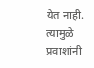येत नाही. त्यामुळे प्रवाशांनी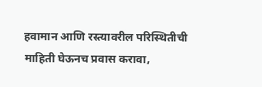हवामान आणि रस्त्यावरील परिस्थितीची माहिती घेऊनच प्रवास करावा,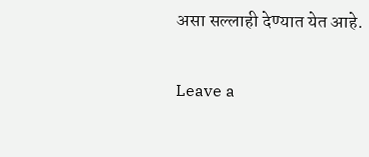असा सल्लाही देण्यात येत आहे.

Leave a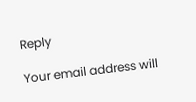Reply

Your email address will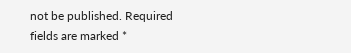not be published. Required fields are marked *